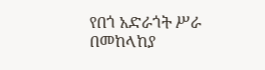የበጎ አድራጎት ሥራ በመከላከያ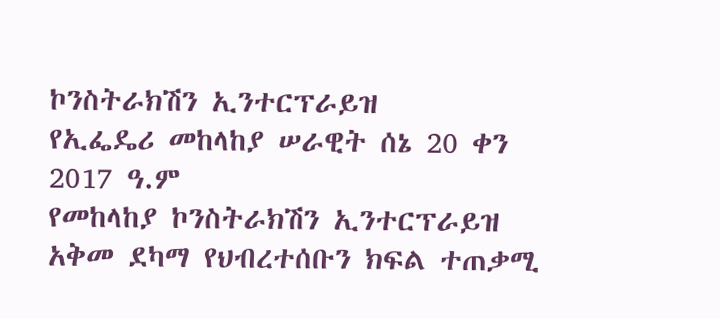ኮንስትራክሽን ኢንተርፕራይዝ
የኢፌዴሪ መከላከያ ሠራዊት ሰኔ 20 ቀን 2017 ዓ.ም
የመከላከያ ኮንስትራክሽን ኢንተርፕራይዝ አቅመ ደካማ የህብረተሰቡን ክፍል ተጠቃሚ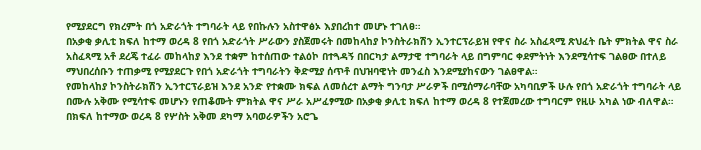የሚያደርግ የክረምት በጎ አድራጎት ተግባራት ላይ የበኩሉን አስተዋፅኦ እያበረከተ መሆኑ ተገለፀ።
በአቃቂ ቃሊቲ ክፍለ ከተማ ወረዳ 8 የበጎ አድራጎት ሥራውን ያስጀመሩት በመከላከያ ኮንስትራክሽን ኢንተርፕራይዝ የዋና ስራ አስፈጻሚ ጽህፈት ቤት ምክትል ዋና ስራ አስፈጻሚ አቶ ደረጄ ተፈራ መከላከያ እንደ ተቋም ከተሰጠው ተልዕኮ በተጓዳኝ በበርካታ ልማታዊ ተግባራት ላይ በግምባር ቀደምትነት እንደሚሳተፍ ገልፀው በተለይ ማህበረሰቡን ተጠቃሚ የሚያደርጉ የበጎ አድራጎት ተግባራትን ቅድሚያ ሰጥቶ በህዝባዊነት መንፈስ እንደሚያከናውን ገልፀዋል።
የመከላከያ ኮንስትራክሽን ኢንተርፕራይዝ እንደ አንድ የተቋሙ ክፍል ለመሰረተ ልማት ግንባታ ሥራዎች በሚሰማራባቸው አካባቢዎች ሁሉ የበጎ አድራጎት ተግባራት ላይ በሙሉ አቅሙ የሚሳተፍ መሆኑን የጠቆሙት ምክትል ዋና ሥራ አሥፈፃሚው በአቃቂ ቃሊቲ ክፍለ ከተማ ወረዳ 8 የተጀመረው ተግባርም የዚሁ አካል ነው ብለዋል።
በክፍለ ከተማው ወረዳ 8 የሦስት አቅመ ደካማ አባወራዎችን አሮጌ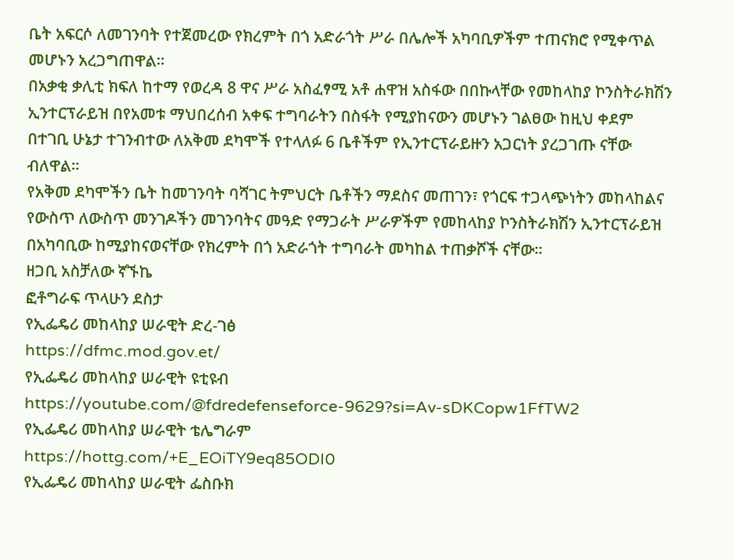ቤት አፍርሶ ለመገንባት የተጀመረው የክረምት በጎ አድራጎት ሥራ በሌሎች አካባቢዎችም ተጠናክሮ የሚቀጥል መሆኑን አረጋግጠዋል።
በአቃቂ ቃሊቲ ክፍለ ከተማ የወረዳ 8 ዋና ሥራ አስፈፃሚ አቶ ሐዋዝ አስፋው በበኩላቸው የመከላከያ ኮንስትራክሽን ኢንተርፕራይዝ በየአመቱ ማህበረሰብ አቀፍ ተግባራትን በስፋት የሚያከናውን መሆኑን ገልፀው ከዚህ ቀደም በተገቢ ሁኔታ ተገንብተው ለአቅመ ደካሞች የተላለፉ 6 ቤቶችም የኢንተርፕራይዙን አጋርነት ያረጋገጡ ናቸው ብለዋል።
የአቅመ ደካሞችን ቤት ከመገንባት ባሻገር ትምህርት ቤቶችን ማደስና መጠገን፣ የጎርፍ ተጋላጭነትን መከላከልና የውስጥ ለውስጥ መንገዶችን መገንባትና መዓድ የማጋራት ሥራዎችም የመከላከያ ኮንስትራክሽን ኢንተርፕራይዝ በአካባቢው ከሚያከናወናቸው የክረምት በጎ አድራጎት ተግባራት መካከል ተጠቃሾች ናቸው።
ዘጋቢ አስቻለው ኛኙኬ
ፎቶግራፍ ጥላሁን ደስታ
የኢፌዴሪ መከላከያ ሠራዊት ድረ-ገፅ
https://dfmc.mod.gov.et/
የኢፌዴሪ መከላከያ ሠራዊት ዩቲዩብ
https://youtube.com/@fdredefenseforce-9629?si=Av-sDKCopw1FfTW2
የኢፌዴሪ መከላከያ ሠራዊት ቴሌግራም
https://hottg.com/+E_EOiTY9eq85ODI0
የኢፌዴሪ መከላከያ ሠራዊት ፌስቡክ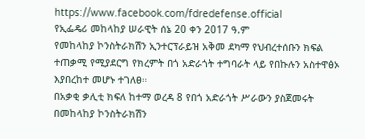https://www.facebook.com/fdredefense.official
የኢፌዴሪ መከላከያ ሠራዊት ሰኔ 20 ቀን 2017 ዓ.ም
የመከላከያ ኮንስትራክሽን ኢንተርፕራይዝ አቅመ ደካማ የህብረተሰቡን ክፍል ተጠቃሚ የሚያደርግ የክረምት በጎ አድራጎት ተግባራት ላይ የበኩሉን አስተዋፅኦ እያበረከተ መሆኑ ተገለፀ።
በአቃቂ ቃሊቲ ክፍለ ከተማ ወረዳ 8 የበጎ አድራጎት ሥራውን ያስጀመሩት በመከላከያ ኮንስትራክሽን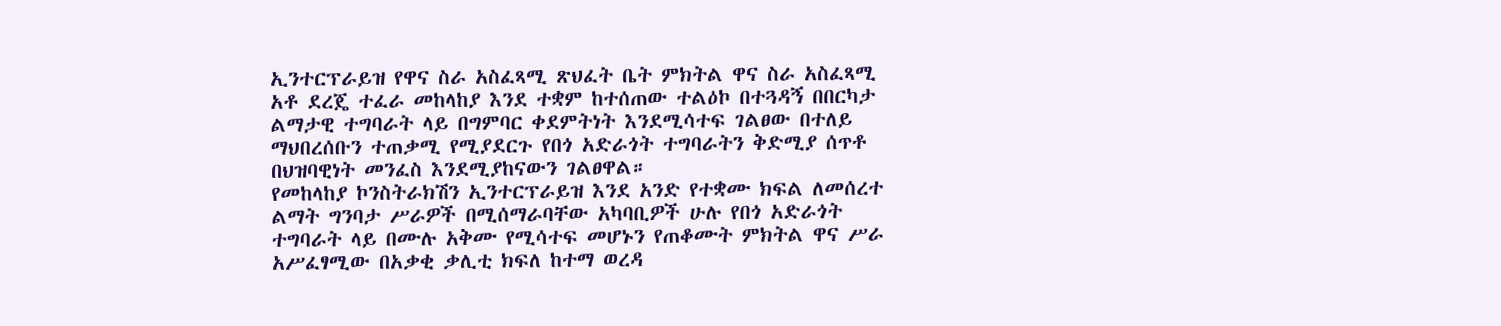ኢንተርፕራይዝ የዋና ስራ አስፈጻሚ ጽህፈት ቤት ምክትል ዋና ስራ አስፈጻሚ አቶ ደረጄ ተፈራ መከላከያ እንደ ተቋም ከተሰጠው ተልዕኮ በተጓዳኝ በበርካታ ልማታዊ ተግባራት ላይ በግምባር ቀደምትነት እንደሚሳተፍ ገልፀው በተለይ ማህበረሰቡን ተጠቃሚ የሚያደርጉ የበጎ አድራጎት ተግባራትን ቅድሚያ ሰጥቶ በህዝባዊነት መንፈስ እንደሚያከናውን ገልፀዋል።
የመከላከያ ኮንስትራክሽን ኢንተርፕራይዝ እንደ አንድ የተቋሙ ክፍል ለመሰረተ ልማት ግንባታ ሥራዎች በሚሰማራባቸው አካባቢዎች ሁሉ የበጎ አድራጎት ተግባራት ላይ በሙሉ አቅሙ የሚሳተፍ መሆኑን የጠቆሙት ምክትል ዋና ሥራ አሥፈፃሚው በአቃቂ ቃሊቲ ክፍለ ከተማ ወረዳ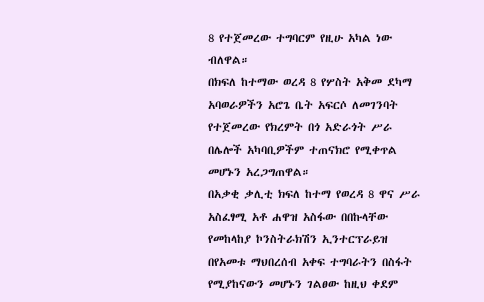8 የተጀመረው ተግባርም የዚሁ አካል ነው ብለዋል።
በክፍለ ከተማው ወረዳ 8 የሦስት አቅመ ደካማ አባወራዎችን አሮጌ ቤት አፍርሶ ለመገንባት የተጀመረው የክረምት በጎ አድራጎት ሥራ በሌሎች አካባቢዎችም ተጠናክሮ የሚቀጥል መሆኑን አረጋግጠዋል።
በአቃቂ ቃሊቲ ክፍለ ከተማ የወረዳ 8 ዋና ሥራ አስፈፃሚ አቶ ሐዋዝ አስፋው በበኩላቸው የመከላከያ ኮንስትራክሽን ኢንተርፕራይዝ በየአመቱ ማህበረሰብ አቀፍ ተግባራትን በስፋት የሚያከናውን መሆኑን ገልፀው ከዚህ ቀደም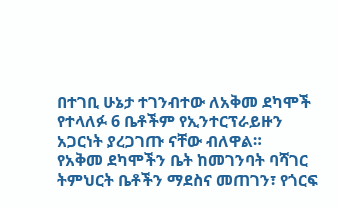በተገቢ ሁኔታ ተገንብተው ለአቅመ ደካሞች የተላለፉ 6 ቤቶችም የኢንተርፕራይዙን አጋርነት ያረጋገጡ ናቸው ብለዋል።
የአቅመ ደካሞችን ቤት ከመገንባት ባሻገር ትምህርት ቤቶችን ማደስና መጠገን፣ የጎርፍ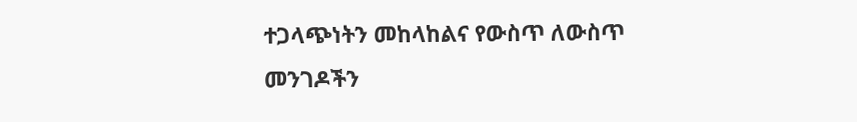ተጋላጭነትን መከላከልና የውስጥ ለውስጥ መንገዶችን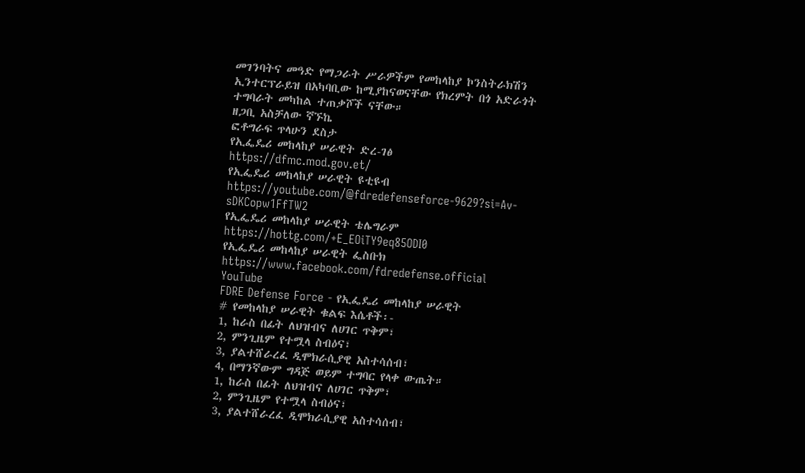መገንባትና መዓድ የማጋራት ሥራዎችም የመከላከያ ኮንስትራክሽን ኢንተርፕራይዝ በአካባቢው ከሚያከናወናቸው የክረምት በጎ አድራጎት ተግባራት መካከል ተጠቃሾች ናቸው።
ዘጋቢ አስቻለው ኛኙኬ
ፎቶግራፍ ጥላሁን ደስታ
የኢፌዴሪ መከላከያ ሠራዊት ድረ-ገፅ
https://dfmc.mod.gov.et/
የኢፌዴሪ መከላከያ ሠራዊት ዩቲዩብ
https://youtube.com/@fdredefenseforce-9629?si=Av-sDKCopw1FfTW2
የኢፌዴሪ መከላከያ ሠራዊት ቴሌግራም
https://hottg.com/+E_EOiTY9eq85ODI0
የኢፌዴሪ መከላከያ ሠራዊት ፌስቡክ
https://www.facebook.com/fdredefense.official
YouTube
FDRE Defense Force - የኢፌዴሪ መከላከያ ሠራዊት
# የመከላከያ ሠራዊት ቁልፍ እሴቶች፡-
1, ከራስ በፊት ለህዝብና ለሀገር ጥቅም፣
2, ምንጊዜም የተሟላ ስብዕና፣
3, ያልተሸራረፈ ዲሞክራሲያዊ አስተሳሰብ፣
4, በማንኛውም ግዳጅ ወይም ተግባር የላቀ ውጤት።
1, ከራስ በፊት ለህዝብና ለሀገር ጥቅም፣
2, ምንጊዜም የተሟላ ስብዕና፣
3, ያልተሸራረፈ ዲሞክራሲያዊ አስተሳሰብ፣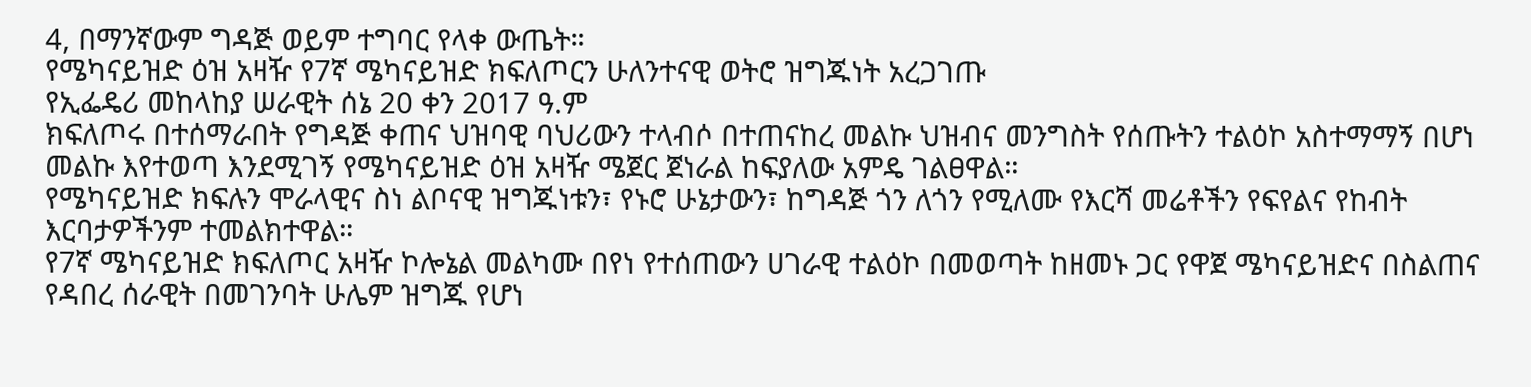4, በማንኛውም ግዳጅ ወይም ተግባር የላቀ ውጤት።
የሜካናይዝድ ዕዝ አዛዥ የ7ኛ ሜካናይዝድ ክፍለጦርን ሁለንተናዊ ወትሮ ዝግጁነት አረጋገጡ
የኢፌዴሪ መከላከያ ሠራዊት ሰኔ 20 ቀን 2017 ዓ.ም
ክፍለጦሩ በተሰማራበት የግዳጅ ቀጠና ህዝባዊ ባህሪውን ተላብሶ በተጠናከረ መልኩ ህዝብና መንግስት የሰጡትን ተልዕኮ አስተማማኝ በሆነ መልኩ እየተወጣ እንደሚገኝ የሜካናይዝድ ዕዝ አዛዥ ሜጀር ጀነራል ከፍያለው አምዴ ገልፀዋል።
የሜካናይዝድ ክፍሉን ሞራላዊና ስነ ልቦናዊ ዝግጁነቱን፣ የኑሮ ሁኔታውን፣ ከግዳጅ ጎን ለጎን የሚለሙ የእርሻ መሬቶችን የፍየልና የከብት እርባታዎችንም ተመልክተዋል።
የ7ኛ ሜካናይዝድ ክፍለጦር አዛዥ ኮሎኔል መልካሙ በየነ የተሰጠውን ሀገራዊ ተልዕኮ በመወጣት ከዘመኑ ጋር የዋጀ ሜካናይዝድና በስልጠና የዳበረ ሰራዊት በመገንባት ሁሌም ዝግጁ የሆነ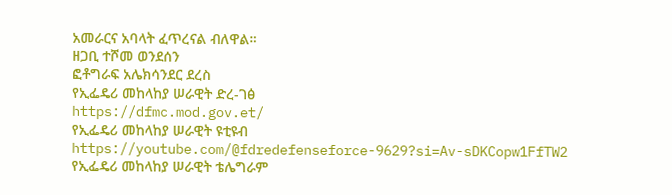አመራርና አባላት ፈጥረናል ብለዋል።
ዘጋቢ ተሾመ ወንደሰን
ፎቶግራፍ አሌክሳንደር ደረስ
የኢፌዴሪ መከላከያ ሠራዊት ድረ-ገፅ
https://dfmc.mod.gov.et/
የኢፌዴሪ መከላከያ ሠራዊት ዩቲዩብ
https://youtube.com/@fdredefenseforce-9629?si=Av-sDKCopw1FfTW2
የኢፌዴሪ መከላከያ ሠራዊት ቴሌግራም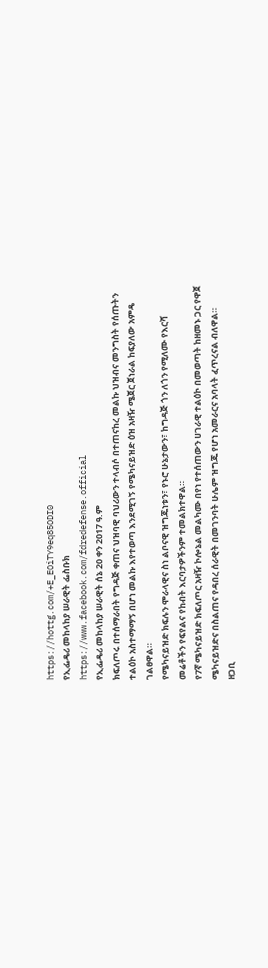https://hottg.com/+E_EOiTY9eq85ODI0
የኢፌዴሪ መከላከያ ሠራዊት ፌስቡክ
https://www.facebook.com/fdredefense.official
የኢፌዴሪ መከላከያ ሠራዊት ሰኔ 20 ቀን 2017 ዓ.ም
ክፍለጦሩ በተሰማራበት የግዳጅ ቀጠና ህዝባዊ ባህሪውን ተላብሶ በተጠናከረ መልኩ ህዝብና መንግስት የሰጡትን ተልዕኮ አስተማማኝ በሆነ መልኩ እየተወጣ እንደሚገኝ የሜካናይዝድ ዕዝ አዛዥ ሜጀር ጀነራል ከፍያለው አምዴ ገልፀዋል።
የሜካናይዝድ ክፍሉን ሞራላዊና ስነ ልቦናዊ ዝግጁነቱን፣ የኑሮ ሁኔታውን፣ ከግዳጅ ጎን ለጎን የሚለሙ የእርሻ መሬቶችን የፍየልና የከብት እርባታዎችንም ተመልክተዋል።
የ7ኛ ሜካናይዝድ ክፍለጦር አዛዥ ኮሎኔል መልካሙ በየነ የተሰጠውን ሀገራዊ ተልዕኮ በመወጣት ከዘመኑ ጋር የዋጀ ሜካናይዝድና በስልጠና የዳበረ ሰራዊት በመገንባት ሁሌም ዝግጁ የሆነ አመራርና አባላት ፈጥረናል ብለዋል።
ዘጋቢ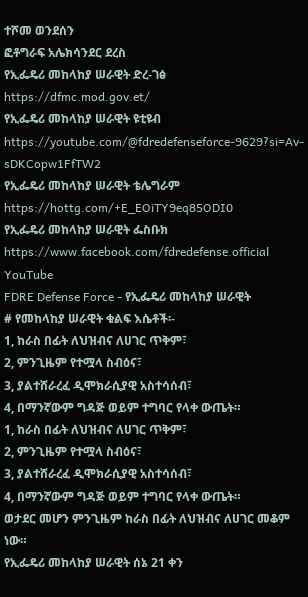ተሾመ ወንደሰን
ፎቶግራፍ አሌክሳንደር ደረስ
የኢፌዴሪ መከላከያ ሠራዊት ድረ-ገፅ
https://dfmc.mod.gov.et/
የኢፌዴሪ መከላከያ ሠራዊት ዩቲዩብ
https://youtube.com/@fdredefenseforce-9629?si=Av-sDKCopw1FfTW2
የኢፌዴሪ መከላከያ ሠራዊት ቴሌግራም
https://hottg.com/+E_EOiTY9eq85ODI0
የኢፌዴሪ መከላከያ ሠራዊት ፌስቡክ
https://www.facebook.com/fdredefense.official
YouTube
FDRE Defense Force - የኢፌዴሪ መከላከያ ሠራዊት
# የመከላከያ ሠራዊት ቁልፍ እሴቶች፡-
1, ከራስ በፊት ለህዝብና ለሀገር ጥቅም፣
2, ምንጊዜም የተሟላ ስብዕና፣
3, ያልተሸራረፈ ዲሞክራሲያዊ አስተሳሰብ፣
4, በማንኛውም ግዳጅ ወይም ተግባር የላቀ ውጤት።
1, ከራስ በፊት ለህዝብና ለሀገር ጥቅም፣
2, ምንጊዜም የተሟላ ስብዕና፣
3, ያልተሸራረፈ ዲሞክራሲያዊ አስተሳሰብ፣
4, በማንኛውም ግዳጅ ወይም ተግባር የላቀ ውጤት።
ወታደር መሆን ምንጊዜም ከራስ በፊት ለህዝብና ለሀገር መቆም ነው።
የኢፌዴሪ መከላከያ ሠራዊት ሰኔ 21 ቀን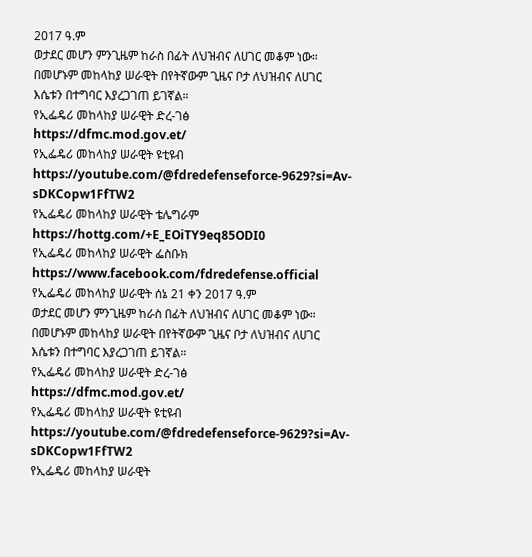2017 ዓ.ም
ወታደር መሆን ምንጊዜም ከራስ በፊት ለህዝብና ለሀገር መቆም ነው። በመሆኑም መከላከያ ሠራዊት በየትኛውም ጊዜና ቦታ ለህዝብና ለሀገር እሴቱን በተግባር እያረጋገጠ ይገኛል።
የኢፌዴሪ መከላከያ ሠራዊት ድረ-ገፅ
https://dfmc.mod.gov.et/
የኢፌዴሪ መከላከያ ሠራዊት ዩቲዩብ
https://youtube.com/@fdredefenseforce-9629?si=Av-sDKCopw1FfTW2
የኢፌዴሪ መከላከያ ሠራዊት ቴሌግራም
https://hottg.com/+E_EOiTY9eq85ODI0
የኢፌዴሪ መከላከያ ሠራዊት ፌስቡክ
https://www.facebook.com/fdredefense.official
የኢፌዴሪ መከላከያ ሠራዊት ሰኔ 21 ቀን 2017 ዓ.ም
ወታደር መሆን ምንጊዜም ከራስ በፊት ለህዝብና ለሀገር መቆም ነው። በመሆኑም መከላከያ ሠራዊት በየትኛውም ጊዜና ቦታ ለህዝብና ለሀገር እሴቱን በተግባር እያረጋገጠ ይገኛል።
የኢፌዴሪ መከላከያ ሠራዊት ድረ-ገፅ
https://dfmc.mod.gov.et/
የኢፌዴሪ መከላከያ ሠራዊት ዩቲዩብ
https://youtube.com/@fdredefenseforce-9629?si=Av-sDKCopw1FfTW2
የኢፌዴሪ መከላከያ ሠራዊት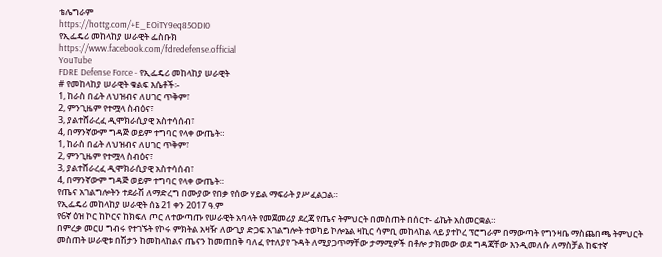ቴሌግራም
https://hottg.com/+E_EOiTY9eq85ODI0
የኢፌዴሪ መከላከያ ሠራዊት ፌስቡክ
https://www.facebook.com/fdredefense.official
YouTube
FDRE Defense Force - የኢፌዴሪ መከላከያ ሠራዊት
# የመከላከያ ሠራዊት ቁልፍ እሴቶች፡-
1, ከራስ በፊት ለህዝብና ለሀገር ጥቅም፣
2, ምንጊዜም የተሟላ ስብዕና፣
3, ያልተሸራረፈ ዲሞክራሲያዊ አስተሳሰብ፣
4, በማንኛውም ግዳጅ ወይም ተግባር የላቀ ውጤት።
1, ከራስ በፊት ለህዝብና ለሀገር ጥቅም፣
2, ምንጊዜም የተሟላ ስብዕና፣
3, ያልተሸራረፈ ዲሞክራሲያዊ አስተሳሰብ፣
4, በማንኛውም ግዳጅ ወይም ተግባር የላቀ ውጤት።
የጤና አገልግሎትን ተደራሽ ለማድረግ በሙያው የበቃ የሰው ሃይል ማፍራት ያሥፈልጋል።
የኢፌዴሪ መከላከያ ሠራዊት ሰኔ 21 ቀን 2017 ዓ.ም
የ6ኛ ዕዝ ኮር ከኮርና ከክፍለ ጦር ለተውጣጡ የሠራዊት አባላት የመጀመሪያ ደረጃ የጤና ትምህርት በመስጠት በሰርተ- ፊኬት አስመርቋል።
በምረቃ መርሀ ግብሩ የተገኙት የኮሩ ምክትል አዛዥ ለውጊያ ድጋፍ አገልግሎት ተወካይ ኮሎኔል ዛኪር ሳምቢ መከላከል ላይ ያተኮረ ፕሮግራም በማውጣት የግንዛቤ ማስጨበጫ ትምህርት መስጠት ሠራዊቱ በሽታን ከመከላከልና ጤናን ከመጠበቅ ባለፈ የተለያየ ጉዳት ለሚያጋጥማቸው ታማሚዎች በቶሎ ታክመው ወደ ግዳጃቸው እንዲመለሱ ለማስቻል ከፍተኛ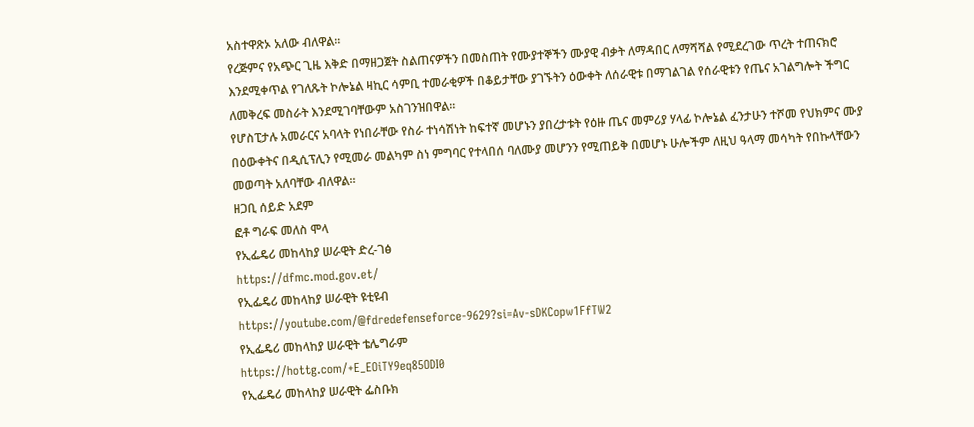አስተዋጽኦ አለው ብለዋል።
የረጅምና የአጭር ጊዜ እቅድ በማዘጋጀት ስልጠናዎችን በመስጠት የሙያተኞችን ሙያዊ ብቃት ለማዳበር ለማሻሻል የሚደረገው ጥረት ተጠናክሮ እንደሚቀጥል የገለጹት ኮሎኔል ዛኪር ሳምቢ ተመራቂዎች በቆይታቸው ያገኙትን ዕውቀት ለሰራዊቱ በማገልገል የሰራዊቱን የጤና አገልግሎት ችግር ለመቅረፍ መስራት እንደሚገባቸውም አስገንዝበዋል።
የሆስፒታሉ አመራርና አባላት የነበራቸው የስራ ተነሳሽነት ከፍተኛ መሆኑን ያበረታቱት የዕዙ ጤና መምሪያ ሃላፊ ኮሎኔል ፈንታሁን ተሾመ የህክምና ሙያ በዕውቀትና በዲሲፕሊን የሚመራ መልካም ስነ ምግባር የተላበሰ ባለሙያ መሆንን የሚጠይቅ በመሆኑ ሁሎችም ለዚህ ዓላማ መሳካት የበኩላቸውን መወጣት አለባቸው ብለዋል።
ዘጋቢ ሰይድ አደም
ፎቶ ግራፍ መለስ ሞላ
የኢፌዴሪ መከላከያ ሠራዊት ድረ-ገፅ
https://dfmc.mod.gov.et/
የኢፌዴሪ መከላከያ ሠራዊት ዩቲዩብ
https://youtube.com/@fdredefenseforce-9629?si=Av-sDKCopw1FfTW2
የኢፌዴሪ መከላከያ ሠራዊት ቴሌግራም
https://hottg.com/+E_EOiTY9eq85ODI0
የኢፌዴሪ መከላከያ ሠራዊት ፌስቡክ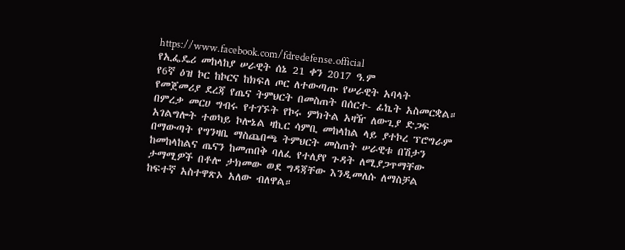https://www.facebook.com/fdredefense.official
የኢፌዴሪ መከላከያ ሠራዊት ሰኔ 21 ቀን 2017 ዓ.ም
የ6ኛ ዕዝ ኮር ከኮርና ከክፍለ ጦር ለተውጣጡ የሠራዊት አባላት የመጀመሪያ ደረጃ የጤና ትምህርት በመስጠት በሰርተ- ፊኬት አስመርቋል።
በምረቃ መርሀ ግብሩ የተገኙት የኮሩ ምክትል አዛዥ ለውጊያ ድጋፍ አገልግሎት ተወካይ ኮሎኔል ዛኪር ሳምቢ መከላከል ላይ ያተኮረ ፕሮግራም በማውጣት የግንዛቤ ማስጨበጫ ትምህርት መስጠት ሠራዊቱ በሽታን ከመከላከልና ጤናን ከመጠበቅ ባለፈ የተለያየ ጉዳት ለሚያጋጥማቸው ታማሚዎች በቶሎ ታክመው ወደ ግዳጃቸው እንዲመለሱ ለማስቻል ከፍተኛ አስተዋጽኦ አለው ብለዋል።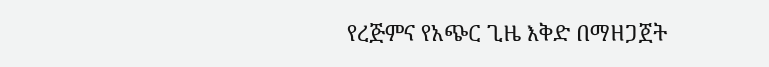የረጅምና የአጭር ጊዜ እቅድ በማዘጋጀት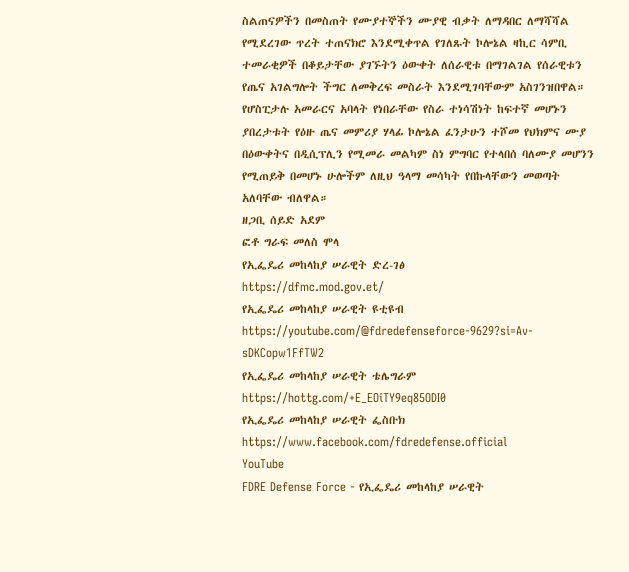ስልጠናዎችን በመስጠት የሙያተኞችን ሙያዊ ብቃት ለማዳበር ለማሻሻል የሚደረገው ጥረት ተጠናክሮ እንደሚቀጥል የገለጹት ኮሎኔል ዛኪር ሳምቢ ተመራቂዎች በቆይታቸው ያገኙትን ዕውቀት ለሰራዊቱ በማገልገል የሰራዊቱን የጤና አገልግሎት ችግር ለመቅረፍ መስራት እንደሚገባቸውም አስገንዝበዋል።
የሆስፒታሉ አመራርና አባላት የነበራቸው የስራ ተነሳሽነት ከፍተኛ መሆኑን ያበረታቱት የዕዙ ጤና መምሪያ ሃላፊ ኮሎኔል ፈንታሁን ተሾመ የህክምና ሙያ በዕውቀትና በዲሲፕሊን የሚመራ መልካም ስነ ምግባር የተላበሰ ባለሙያ መሆንን የሚጠይቅ በመሆኑ ሁሎችም ለዚህ ዓላማ መሳካት የበኩላቸውን መወጣት አለባቸው ብለዋል።
ዘጋቢ ሰይድ አደም
ፎቶ ግራፍ መለስ ሞላ
የኢፌዴሪ መከላከያ ሠራዊት ድረ-ገፅ
https://dfmc.mod.gov.et/
የኢፌዴሪ መከላከያ ሠራዊት ዩቲዩብ
https://youtube.com/@fdredefenseforce-9629?si=Av-sDKCopw1FfTW2
የኢፌዴሪ መከላከያ ሠራዊት ቴሌግራም
https://hottg.com/+E_EOiTY9eq85ODI0
የኢፌዴሪ መከላከያ ሠራዊት ፌስቡክ
https://www.facebook.com/fdredefense.official
YouTube
FDRE Defense Force - የኢፌዴሪ መከላከያ ሠራዊት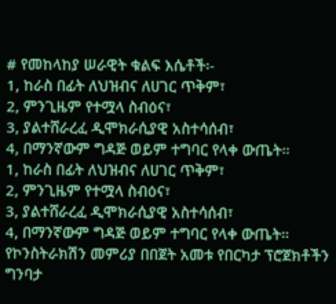# የመከላከያ ሠራዊት ቁልፍ እሴቶች፡-
1, ከራስ በፊት ለህዝብና ለሀገር ጥቅም፣
2, ምንጊዜም የተሟላ ስብዕና፣
3, ያልተሸራረፈ ዲሞክራሲያዊ አስተሳሰብ፣
4, በማንኛውም ግዳጅ ወይም ተግባር የላቀ ውጤት።
1, ከራስ በፊት ለህዝብና ለሀገር ጥቅም፣
2, ምንጊዜም የተሟላ ስብዕና፣
3, ያልተሸራረፈ ዲሞክራሲያዊ አስተሳሰብ፣
4, በማንኛውም ግዳጅ ወይም ተግባር የላቀ ውጤት።
የኮንስትራክሽን መምሪያ በበጀት አመቱ የበርካታ ፕሮጀክቶችን ግንባታ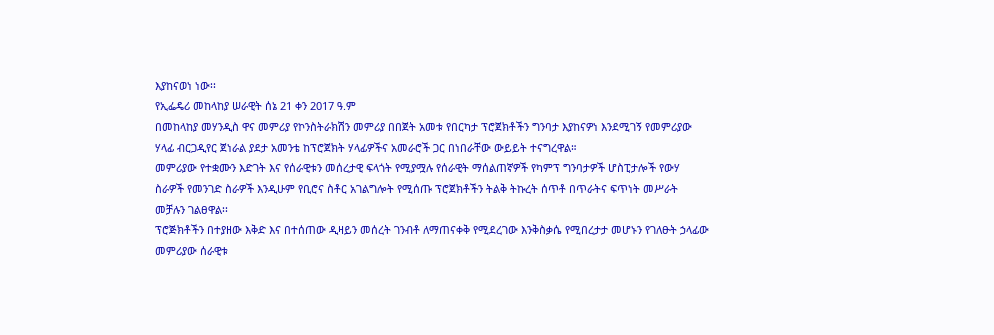እያከናወነ ነው፡፡
የኢፌዴሪ መከላከያ ሠራዊት ሰኔ 21 ቀን 2017 ዓ.ም
በመከላከያ መሃንዲስ ዋና መምሪያ የኮንስትራክሽን መምሪያ በበጀት አመቱ የበርካታ ፕሮጀክቶችን ግንባታ እያከናዎነ እንደሚገኝ የመምሪያው ሃላፊ ብርጋዲየር ጀነራል ያደታ አመንቴ ከፕሮጀክት ሃላፊዎችና አመራሮች ጋር በነበራቸው ውይይት ተናግረዋል።
መምሪያው የተቋሙን እድገት እና የሰራዊቱን መሰረታዊ ፍላጎት የሚያሟሉ የሰራዊት ማሰልጠኛዎች የካምፕ ግንባታዎች ሆስፒታሎች የውሃ ስራዎች የመንገድ ስራዎች እንዲሁም የቢሮና ስቶር አገልግሎት የሚሰጡ ፕሮጀክቶችን ትልቅ ትኩረት ሰጥቶ በጥራትና ፍጥነት መሥራት መቻሉን ገልፀዋል፡፡
ፕሮጅክቶችን በተያዘው እቅድ እና በተሰጠው ዲዛይን መሰረት ገንብቶ ለማጠናቀቅ የሚደረገው እንቅስቃሴ የሚበረታታ መሆኑን የገለፁት ኃላፊው መምሪያው ሰራዊቱ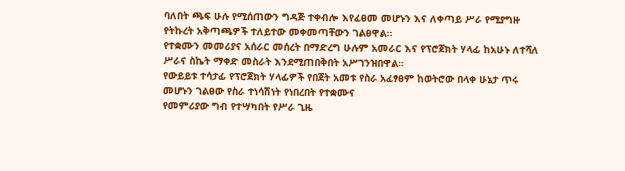ባለበት ጫፍ ሁሉ የሚሰጠውን ግዳጅ ተቀብሎ እየፈፀመ መሆኑን እና ለቀጣይ ሥራ የሚያግዙ የትኩረት አቅጣጫዎች ተለይተው መቀመጣቸውን ገልፀዋል፡፡
የተቋሙን መመሪያና አሰራር መሰረት በማድረግ ሁሉም አመራር እና የፕሮጀክት ሃላፊ ከአሁኑ ለተሻለ ሥራና ስኬት ማቀድ መስራት እንደሚጠበቅበት አሥገንዝበዋል።
የውይይቱ ተሳታፊ የፕሮጀክት ሃላፊዎች የበጀት አመቱ የስራ አፈፃፀም ከወትሮው በላቀ ሁኔታ ጥሩ መሆኑን ገልፀው የስራ ተነሳሽነት የነበረበት የተቋሙና
የመምሪያው ግብ የተሣካበት የሥራ ጊዜ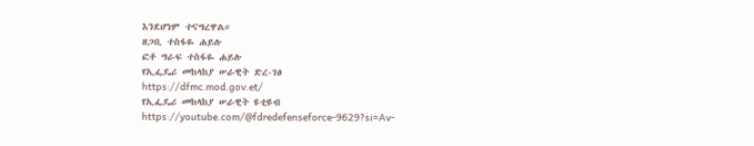እንደሆነም ተናግረዋል።
ዘጋቢ ተስፋዬ ሐይሉ
ፎቶ ግራፍ ተስፋዬ ሐይሉ
የኢፌዴሪ መከላከያ ሠራዊት ድረ-ገፅ
https://dfmc.mod.gov.et/
የኢፌዴሪ መከላከያ ሠራዊት ዩቲዩብ
https://youtube.com/@fdredefenseforce-9629?si=Av-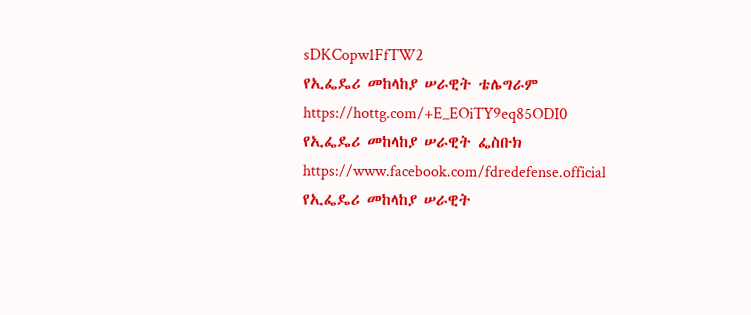sDKCopw1FfTW2
የኢፌዴሪ መከላከያ ሠራዊት ቴሌግራም
https://hottg.com/+E_EOiTY9eq85ODI0
የኢፌዴሪ መከላከያ ሠራዊት ፌስቡክ
https://www.facebook.com/fdredefense.official
የኢፌዴሪ መከላከያ ሠራዊት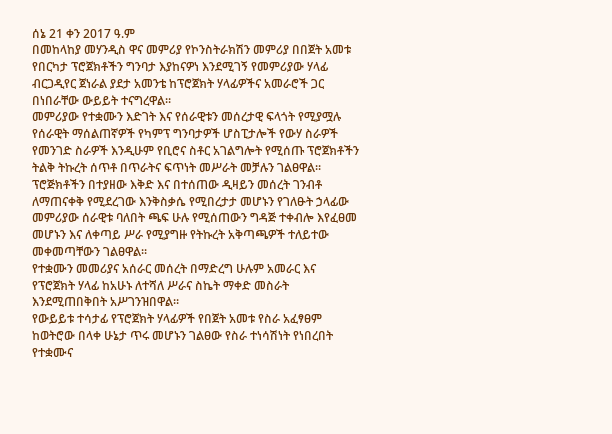ሰኔ 21 ቀን 2017 ዓ.ም
በመከላከያ መሃንዲስ ዋና መምሪያ የኮንስትራክሽን መምሪያ በበጀት አመቱ የበርካታ ፕሮጀክቶችን ግንባታ እያከናዎነ እንደሚገኝ የመምሪያው ሃላፊ ብርጋዲየር ጀነራል ያደታ አመንቴ ከፕሮጀክት ሃላፊዎችና አመራሮች ጋር በነበራቸው ውይይት ተናግረዋል።
መምሪያው የተቋሙን እድገት እና የሰራዊቱን መሰረታዊ ፍላጎት የሚያሟሉ የሰራዊት ማሰልጠኛዎች የካምፕ ግንባታዎች ሆስፒታሎች የውሃ ስራዎች የመንገድ ስራዎች እንዲሁም የቢሮና ስቶር አገልግሎት የሚሰጡ ፕሮጀክቶችን ትልቅ ትኩረት ሰጥቶ በጥራትና ፍጥነት መሥራት መቻሉን ገልፀዋል፡፡
ፕሮጅክቶችን በተያዘው እቅድ እና በተሰጠው ዲዛይን መሰረት ገንብቶ ለማጠናቀቅ የሚደረገው እንቅስቃሴ የሚበረታታ መሆኑን የገለፁት ኃላፊው መምሪያው ሰራዊቱ ባለበት ጫፍ ሁሉ የሚሰጠውን ግዳጅ ተቀብሎ እየፈፀመ መሆኑን እና ለቀጣይ ሥራ የሚያግዙ የትኩረት አቅጣጫዎች ተለይተው መቀመጣቸውን ገልፀዋል፡፡
የተቋሙን መመሪያና አሰራር መሰረት በማድረግ ሁሉም አመራር እና የፕሮጀክት ሃላፊ ከአሁኑ ለተሻለ ሥራና ስኬት ማቀድ መስራት እንደሚጠበቅበት አሥገንዝበዋል።
የውይይቱ ተሳታፊ የፕሮጀክት ሃላፊዎች የበጀት አመቱ የስራ አፈፃፀም ከወትሮው በላቀ ሁኔታ ጥሩ መሆኑን ገልፀው የስራ ተነሳሽነት የነበረበት የተቋሙና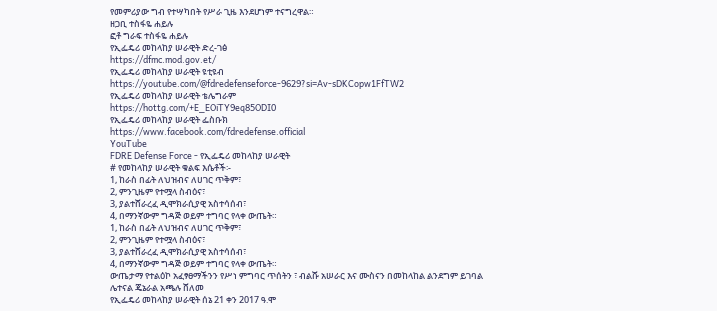የመምሪያው ግብ የተሣካበት የሥራ ጊዜ እንደሆነም ተናግረዋል።
ዘጋቢ ተስፋዬ ሐይሉ
ፎቶ ግራፍ ተስፋዬ ሐይሉ
የኢፌዴሪ መከላከያ ሠራዊት ድረ-ገፅ
https://dfmc.mod.gov.et/
የኢፌዴሪ መከላከያ ሠራዊት ዩቲዩብ
https://youtube.com/@fdredefenseforce-9629?si=Av-sDKCopw1FfTW2
የኢፌዴሪ መከላከያ ሠራዊት ቴሌግራም
https://hottg.com/+E_EOiTY9eq85ODI0
የኢፌዴሪ መከላከያ ሠራዊት ፌስቡክ
https://www.facebook.com/fdredefense.official
YouTube
FDRE Defense Force - የኢፌዴሪ መከላከያ ሠራዊት
# የመከላከያ ሠራዊት ቁልፍ እሴቶች፡-
1, ከራስ በፊት ለህዝብና ለሀገር ጥቅም፣
2, ምንጊዜም የተሟላ ስብዕና፣
3, ያልተሸራረፈ ዲሞክራሲያዊ አስተሳሰብ፣
4, በማንኛውም ግዳጅ ወይም ተግባር የላቀ ውጤት።
1, ከራስ በፊት ለህዝብና ለሀገር ጥቅም፣
2, ምንጊዜም የተሟላ ስብዕና፣
3, ያልተሸራረፈ ዲሞክራሲያዊ አስተሳሰብ፣
4, በማንኛውም ግዳጅ ወይም ተግባር የላቀ ውጤት።
ውጤታማ የተልዕኮ አፈፃፀማችንን የሥነ ምግባር ጥሰትን ፣ ብልሹ አሠራር እና ሙስናን በመከላከል ልንደግም ይገባል
ሌተናል ጄኔራል አጫሉ ሸለመ
የኢፌዴሪ መከላከያ ሠራዊት ሰኔ 21 ቀን 2017 ዓ.ሞ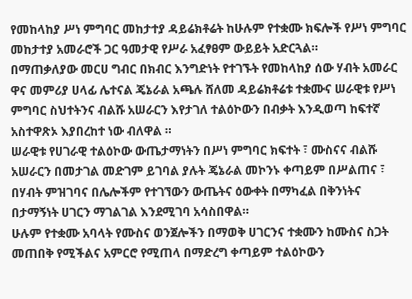የመከላከያ ሥነ ምግባር መከታተያ ዳይሬክቶሬት ከሁሉም የተቋሙ ክፍሎች የሥነ ምግባር መከታተያ አመራሮች ጋር ዓመታዊ የሥራ አፈፃፀም ውይይት አድርጓል።
በማጠቃለያው መርሀ ግብር በክብር እንግድነት የተገኙት የመከላከያ ሰው ሃብት አመራር ዋና መምሪያ ሀላፊ ሌተናል ጄኔራል አጫሉ ሸለመ ዳይሬክቶሬቱ ተቋሙና ሠራዊቱ የሥነ ምግባር ስህተትንና ብልሹ አሠራርን እየታገለ ተልዕኮውን በብቃት እንዲወጣ ከፍተኛ አስተዋጽኦ እያበረከተ ነው ብለዋል ።
ሠራዊቱ የሀገራዊ ተልዕኮው ውጤታማነትን በሥነ ምግባር ክፍተት ፣ ሙስናና ብልሹ አሠራርን በመታገል መድገም ይገባል ያሉት ጄኔራል መኮንኑ ቀጣይም በሥልጠና ፣ በሃብት ምዝገባና በሌሎችም የተገኘውን ውጤትና ዕውቀት በማካፈል በቅንነትና በታማኝነት ሀገርን ማገልገል እንደሚገባ አሳስበዋል።
ሁሉም የተቋሙ አባላት የሙስና ወንጀሎችን በማወቅ ሀገርንና ተቋሙን ከሙስና ስጋት መጠበቅ የሚችልና አምርሮ የሚጠላ በማድረግ ቀጣይም ተልዕኮውን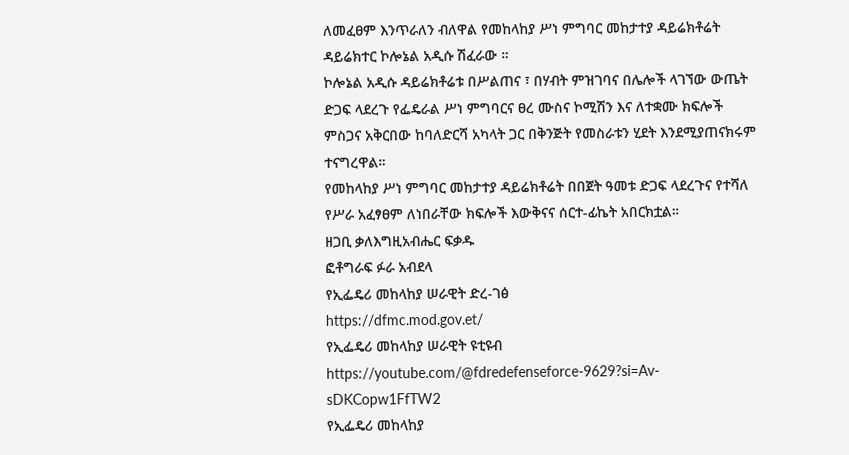ለመፈፀም እንጥራለን ብለዋል የመከላከያ ሥነ ምግባር መከታተያ ዳይሬክቶሬት ዳይሬክተር ኮሎኔል አዲሱ ሽፈራው ።
ኮሎኔል አዲሱ ዳይሬክቶሬቱ በሥልጠና ፣ በሃብት ምዝገባና በሌሎች ላገኘው ውጤት ድጋፍ ላደረጉ የፌዴራል ሥነ ምግባርና ፀረ ሙስና ኮሚሽን እና ለተቋሙ ክፍሎች ምስጋና አቅርበው ከባለድርሻ አካላት ጋር በቅንጅት የመስራቱን ሂደት እንደሚያጠናክሩም ተናግረዋል።
የመከላከያ ሥነ ምግባር መከታተያ ዳይሬክቶሬት በበጀት ዓመቱ ድጋፍ ላደረጉና የተሻለ የሥራ አፈፃፀም ለነበራቸው ክፍሎች እውቅናና ሰርተ-ፊኬት አበርክቷል።
ዘጋቢ ቃለእግዚአብሔር ፍቃዱ
ፎቶግራፍ ፉራ አብደላ
የኢፌዴሪ መከላከያ ሠራዊት ድረ-ገፅ
https://dfmc.mod.gov.et/
የኢፌዴሪ መከላከያ ሠራዊት ዩቲዩብ
https://youtube.com/@fdredefenseforce-9629?si=Av-sDKCopw1FfTW2
የኢፌዴሪ መከላከያ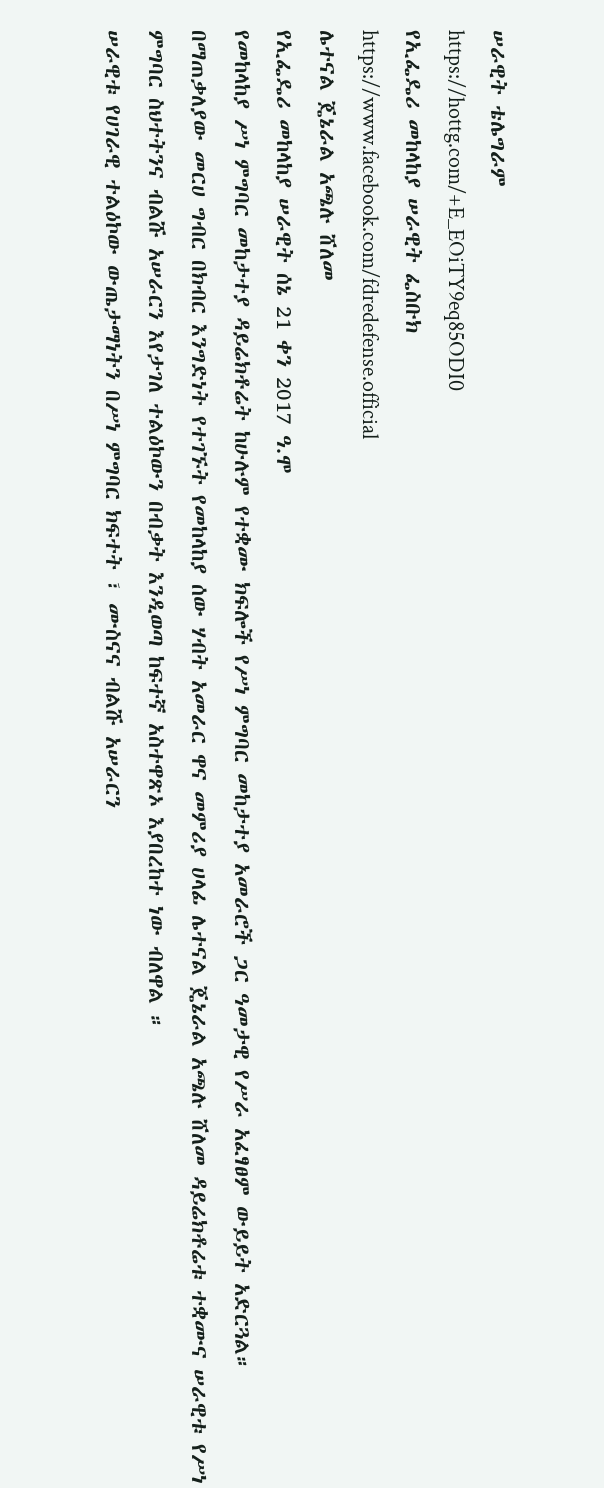ሠራዊት ቴሌግራም
https://hottg.com/+E_EOiTY9eq85ODI0
የኢፌዴሪ መከላከያ ሠራዊት ፌስቡክ
https://www.facebook.com/fdredefense.official
ሌተናል ጄኔራል አጫሉ ሸለመ
የኢፌዴሪ መከላከያ ሠራዊት ሰኔ 21 ቀን 2017 ዓ.ሞ
የመከላከያ ሥነ ምግባር መከታተያ ዳይሬክቶሬት ከሁሉም የተቋሙ ክፍሎች የሥነ ምግባር መከታተያ አመራሮች ጋር ዓመታዊ የሥራ አፈፃፀም ውይይት አድርጓል።
በማጠቃለያው መርሀ ግብር በክብር እንግድነት የተገኙት የመከላከያ ሰው ሃብት አመራር ዋና መምሪያ ሀላፊ ሌተናል ጄኔራል አጫሉ ሸለመ ዳይሬክቶሬቱ ተቋሙና ሠራዊቱ የሥነ ምግባር ስህተትንና ብልሹ አሠራርን እየታገለ ተልዕኮውን በብቃት እንዲወጣ ከፍተኛ አስተዋጽኦ እያበረከተ ነው ብለዋል ።
ሠራዊቱ የሀገራዊ ተልዕኮው ውጤታማነትን በሥነ ምግባር ክፍተት ፣ ሙስናና ብልሹ አሠራርን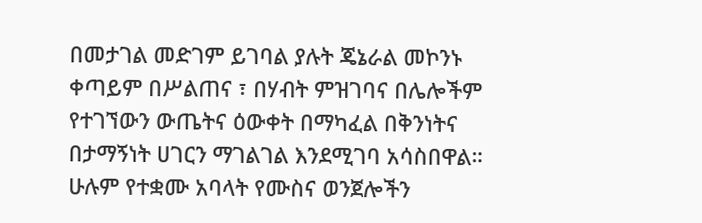በመታገል መድገም ይገባል ያሉት ጄኔራል መኮንኑ ቀጣይም በሥልጠና ፣ በሃብት ምዝገባና በሌሎችም የተገኘውን ውጤትና ዕውቀት በማካፈል በቅንነትና በታማኝነት ሀገርን ማገልገል እንደሚገባ አሳስበዋል።
ሁሉም የተቋሙ አባላት የሙስና ወንጀሎችን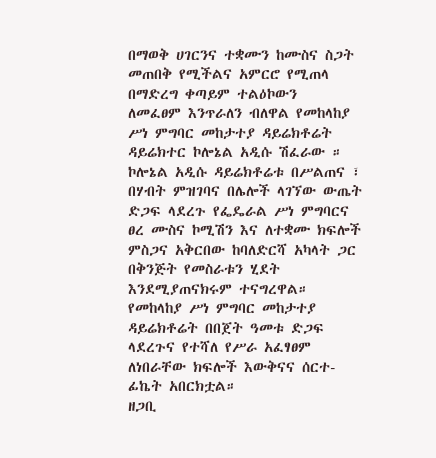በማወቅ ሀገርንና ተቋሙን ከሙስና ስጋት መጠበቅ የሚችልና አምርሮ የሚጠላ በማድረግ ቀጣይም ተልዕኮውን
ለመፈፀም እንጥራለን ብለዋል የመከላከያ ሥነ ምግባር መከታተያ ዳይሬክቶሬት ዳይሬክተር ኮሎኔል አዲሱ ሽፈራው ።
ኮሎኔል አዲሱ ዳይሬክቶሬቱ በሥልጠና ፣ በሃብት ምዝገባና በሌሎች ላገኘው ውጤት ድጋፍ ላደረጉ የፌዴራል ሥነ ምግባርና ፀረ ሙስና ኮሚሽን እና ለተቋሙ ክፍሎች ምስጋና አቅርበው ከባለድርሻ አካላት ጋር በቅንጅት የመስራቱን ሂደት እንደሚያጠናክሩም ተናግረዋል።
የመከላከያ ሥነ ምግባር መከታተያ ዳይሬክቶሬት በበጀት ዓመቱ ድጋፍ ላደረጉና የተሻለ የሥራ አፈፃፀም ለነበራቸው ክፍሎች እውቅናና ሰርተ-ፊኬት አበርክቷል።
ዘጋቢ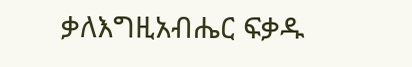ቃለእግዚአብሔር ፍቃዱ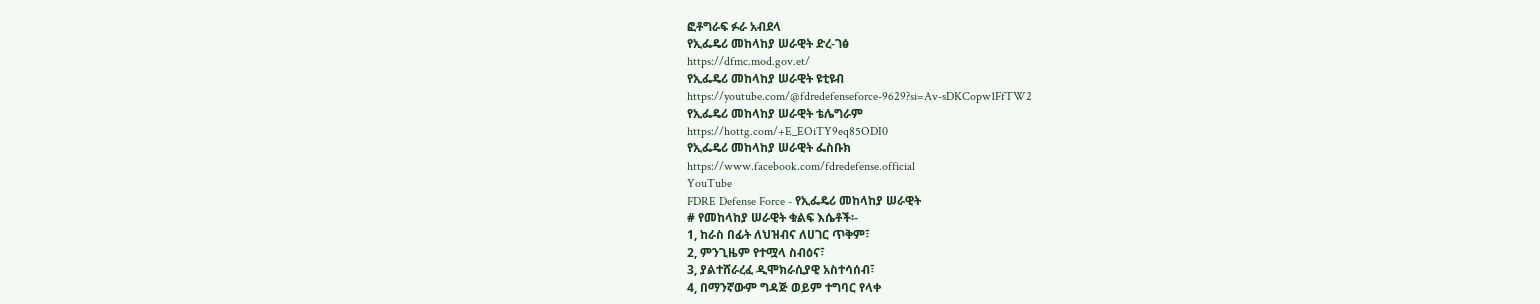ፎቶግራፍ ፉራ አብደላ
የኢፌዴሪ መከላከያ ሠራዊት ድረ-ገፅ
https://dfmc.mod.gov.et/
የኢፌዴሪ መከላከያ ሠራዊት ዩቲዩብ
https://youtube.com/@fdredefenseforce-9629?si=Av-sDKCopw1FfTW2
የኢፌዴሪ መከላከያ ሠራዊት ቴሌግራም
https://hottg.com/+E_EOiTY9eq85ODI0
የኢፌዴሪ መከላከያ ሠራዊት ፌስቡክ
https://www.facebook.com/fdredefense.official
YouTube
FDRE Defense Force - የኢፌዴሪ መከላከያ ሠራዊት
# የመከላከያ ሠራዊት ቁልፍ እሴቶች፡-
1, ከራስ በፊት ለህዝብና ለሀገር ጥቅም፣
2, ምንጊዜም የተሟላ ስብዕና፣
3, ያልተሸራረፈ ዲሞክራሲያዊ አስተሳሰብ፣
4, በማንኛውም ግዳጅ ወይም ተግባር የላቀ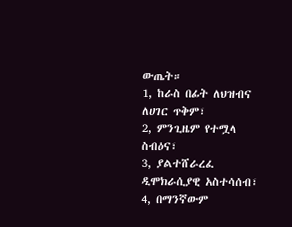ውጤት።
1, ከራስ በፊት ለህዝብና ለሀገር ጥቅም፣
2, ምንጊዜም የተሟላ ስብዕና፣
3, ያልተሸራረፈ ዲሞክራሲያዊ አስተሳሰብ፣
4, በማንኛውም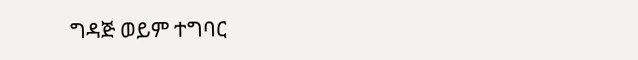ግዳጅ ወይም ተግባር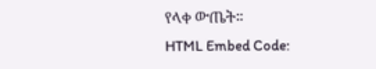የላቀ ውጤት።
HTML Embed Code: